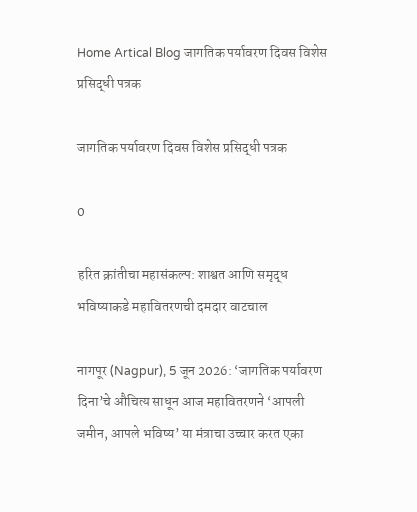Home Artical Blog जागतिक पर्यावरण दिवस विशेस प्रसिद्धी पत्रक

जागतिक पर्यावरण दिवस विशेस प्रसिद्धी पत्रक

0

हरित क्रांतीचा महासंकल्प: शाश्वत आणि समृद्ध भविष्याकडे महावितरणची दमदार वाटचाल

नागपूर (Nagpur), 5 जून 2026: ‘जागतिक पर्यावरण दिना’चे औचित्य साधून आज महावितरणने ‘आपली जमीन, आपले भविष्य’ या मंत्राचा उच्चार करत एका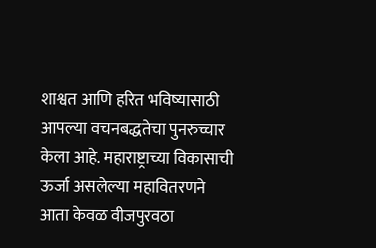शाश्वत आणि हरित भविष्यासाठी आपल्या वचनबद्धतेचा पुनरुच्चार केला आहे. महाराष्ट्राच्या विकासाची ऊर्जा असलेल्या महावितरणने आता केवळ वीजपुरवठा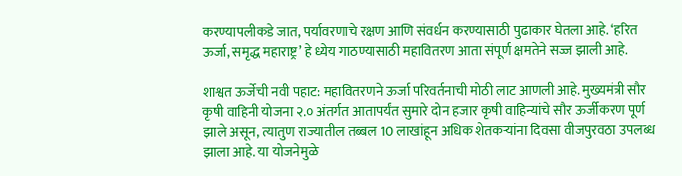करण्यापलीकडे जात, पर्यावरणाचे रक्षण आणि संवर्धन करण्यासाठी पुढाकार घेतला आहे. ‘हरित ऊर्जा, समृद्ध महाराष्ट्र’ हे ध्येय गाठण्यासाठी महावितरण आता संपूर्ण क्षमतेने सज्ज झाली आहे.

शाश्वत ऊर्जेची नवी पहाट: महावितरणने ऊर्जा परिवर्तनाची मोठी लाट आणली आहे. मुख्यमंत्री सौर कृषी वाहिनी योजना २.० अंतर्गत आतापर्यंत सुमारे दोन हजार कृषी वाहिन्यांचे सौर ऊर्जीकरण पूर्ण झाले असून, त्यातुण राज्यातील तब्बल 10 लाखांहून अधिक शेतकऱ्यांना दिवसा वीजपुरवठा उपलब्ध झाला आहे. या योजनेमुळे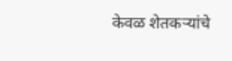केवळ शेतकऱ्यांचे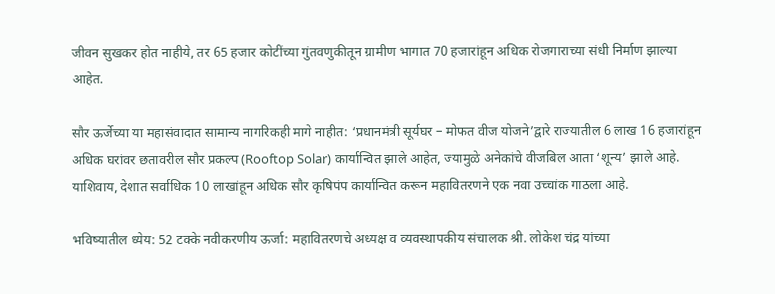जीवन सुखकर होत नाहीये, तर 65 हजार कोटींच्या गुंतवणुकीतून ग्रामीण भागात 70 हजारांहून अधिक रोजगाराच्या संधी निर्माण झाल्या आहेत.

सौर ऊर्जेच्या या महासंवादात सामान्य नागरिकही मागे नाहीत: ‘प्रधानमंत्री सूर्यघर – मोफत वीज योजने’द्वारे राज्यातील 6 लाख 16 हजारांहून अधिक घरांवर छतावरील सौर प्रकल्प (Rooftop Solar) कार्यान्वित झाले आहेत, ज्यामुळे अनेकांचे वीजबिल आता ‘शून्य’ झाले आहे. याशिवाय, देशात सर्वाधिक 10 लाखांहून अधिक सौर कृषिपंप कार्यान्वित करून महावितरणने एक नवा उच्चांक गाठला आहे.

भविष्यातील ध्येय: 52 टक्के नवीकरणीय ऊर्जा: महावितरणचे अध्यक्ष व व्यवस्थापकीय संचालक श्री. लोकेश चंद्र यांच्या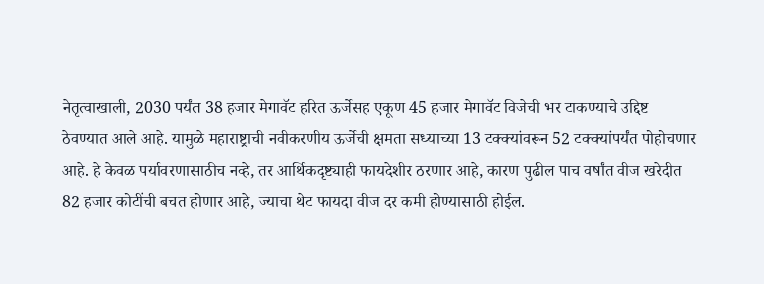नेतृत्वाखाली, 2030 पर्यंत 38 हजार मेगावॅट हरित ऊर्जेसह एकूण 45 हजार मेगावॅट विजेची भर टाकण्याचे उद्दिष्ट ठेवण्यात आले आहे. यामुळे महाराष्ट्राची नवीकरणीय ऊर्जेची क्षमता सध्याच्या 13 टक्क्यांवरून 52 टक्क्यांपर्यंत पोहोचणार आहे. हे केवळ पर्यावरणासाठीच नव्हे, तर आर्थिकदृष्ट्याही फायदेशीर ठरणार आहे, कारण पुढील पाच वर्षांत वीज खरेदीत 82 हजार कोटींची बचत होणार आहे, ज्याचा थेट फायदा वीज दर कमी होण्यासाठी होईल.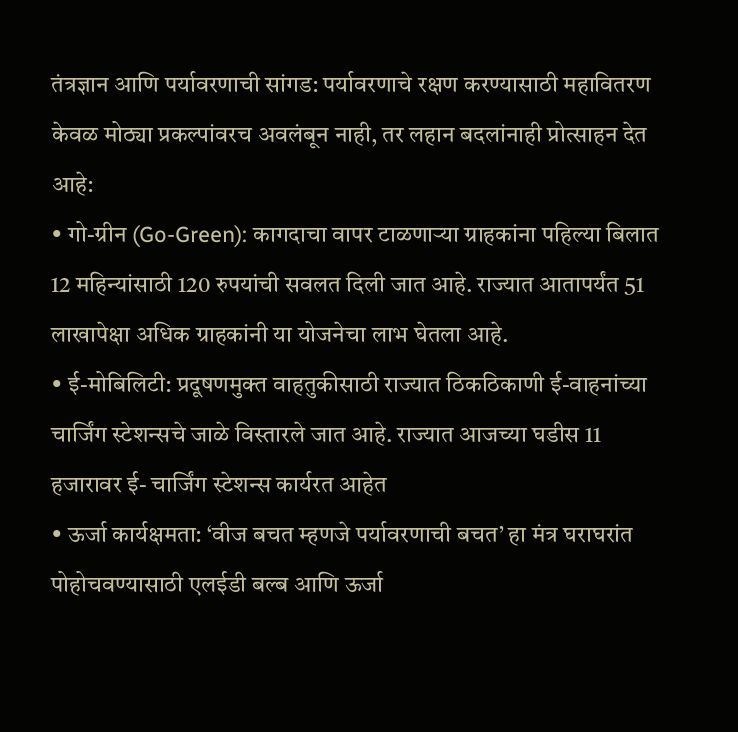तंत्रज्ञान आणि पर्यावरणाची सांगड: पर्यावरणाचे रक्षण करण्यासाठी महावितरण केवळ मोठ्या प्रकल्पांवरच अवलंबून नाही, तर लहान बदलांनाही प्रोत्साहन देत आहे:
• गो-ग्रीन (Go-Green): कागदाचा वापर टाळणाऱ्या ग्राहकांना पहिल्या बिलात 12 महिन्यांसाठी 120 रुपयांची सवलत दिली जात आहे. राज्यात आतापर्यंत 51 लाखापेक्षा अधिक ग्राहकांनी या योजनेचा लाभ घेतला आहे.
• ई-मोबिलिटी: प्रदूषणमुक्त वाहतुकीसाठी राज्यात ठिकठिकाणी ई-वाहनांच्या चार्जिंग स्टेशन्सचे जाळे विस्तारले जात आहे. राज्यात आजच्या घडीस 11 हजारावर ई- चार्जिंग स्टेशन्स कार्यरत आहेत
• ऊर्जा कार्यक्षमता: ‘वीज बचत म्हणजे पर्यावरणाची बचत’ हा मंत्र घराघरांत पोहोचवण्यासाठी एलईडी बल्ब आणि ऊर्जा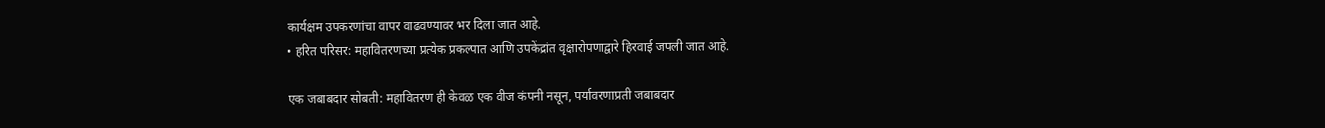कार्यक्षम उपकरणांचा वापर वाढवण्यावर भर दिला जात आहे.
• हरित परिसर: महावितरणच्या प्रत्येक प्रकल्पात आणि उपकेंद्रांत वृक्षारोपणाद्वारे हिरवाई जपली जात आहे.

एक जबाबदार सोबती: महावितरण ही केवळ एक वीज कंपनी नसून, पर्यावरणाप्रती जबाबदार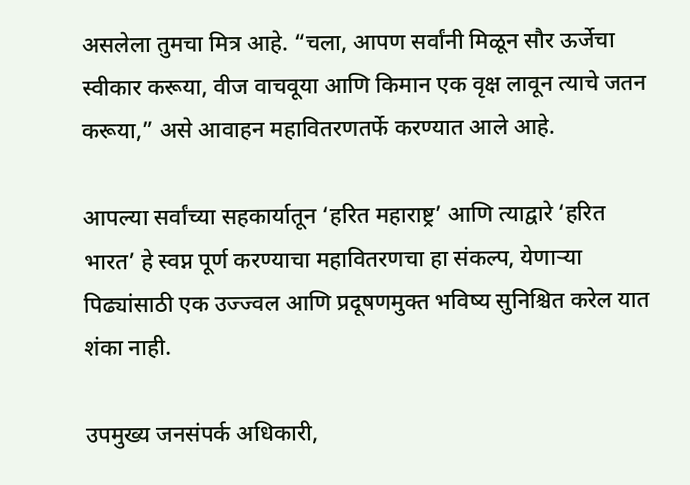असलेला तुमचा मित्र आहे. “चला, आपण सर्वांनी मिळून सौर ऊर्जेचा स्वीकार करूया, वीज वाचवूया आणि किमान एक वृक्ष लावून त्याचे जतन करूया,” असे आवाहन महावितरणतर्फे करण्यात आले आहे.

आपल्या सर्वांच्या सहकार्यातून ‘हरित महाराष्ट्र’ आणि त्याद्वारे ‘हरित भारत’ हे स्वप्न पूर्ण करण्याचा महावितरणचा हा संकल्प, येणाऱ्या पिढ्यांसाठी एक उज्ज्वल आणि प्रदूषणमुक्त भविष्य सुनिश्चित करेल यात शंका नाही.

उपमुख्य जनसंपर्क अधिकारी,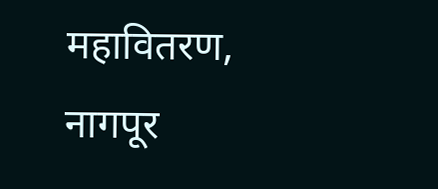महावितरण, नागपूर